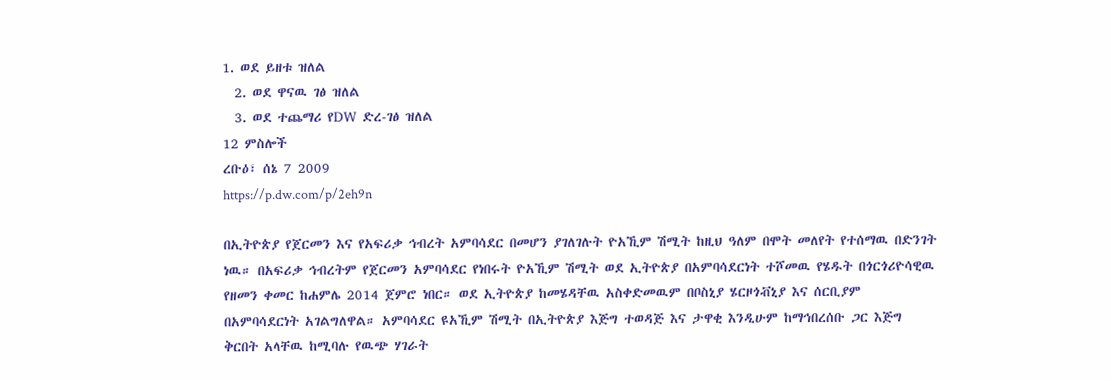1. ወደ ይዘቱ ዝለል
  2. ወደ ዋናዉ ገፅ ዝለል
  3. ወደ ተጨማሪ የDW ድረ-ገፅ ዝለል
12 ምስሎች
ረቡዕ፣ ሰኔ 7 2009
https://p.dw.com/p/2eh9n

በኢትዮጵያ የጀርመን እና የአፍሪቃ ኅብረት አምባሳደር በመሆን ያገለገሉት ዮአኺም ሽሚት ከዚህ ዓለም በሞት መለየት የተሰማዉ በድንገት ነዉ። በአፍሪቃ ኅብረትም የጀርመን አምባሳደር የነበሩት ዮአኺም ሽሚት ወደ ኢትዮጵያ በአምባሳደርነት ተሾመዉ የሄዱት በጎርጎሪዮሳዊዉ የዘመን ቀመር ከሐምሌ 2014 ጀምሮ ነበር። ወደ ኢትዮጵያ ከመሄዳቸዉ አስቀድመዉም በቦስኒያ ሄርዞጎቭኒያ እና ሰርቢያም በአምባሳደርነት አገልግለዋል። አምባሳደር ዩአኺም ሽሚት በኢትዮጵያ እጅግ ተወዳጅ እና ታዋቂ እንዲሁም ከማኅበረሰቡ ጋር እጅግ ቅርበት አላቸዉ ከሚባሉ የዉጭ ሃገራት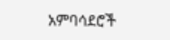አምባሳደሮች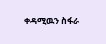ቀዳሚዉን ስፋራ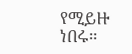የሚይዙ ነበሩ።